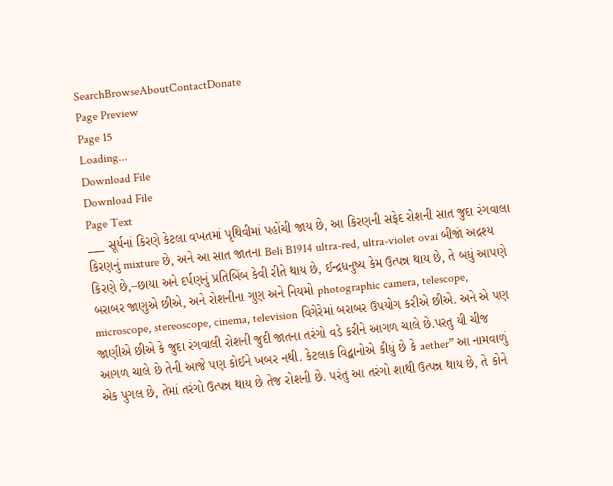SearchBrowseAboutContactDonate
Page Preview
Page 15
Loading...
Download File
Download File
Page Text
___ સૂર્યનાં કિરણે કેટલા વખતમાં પૃથિવીમાં પહોંચી જાય છે, આ કિરણની સફેદ રોશની સાત જુદા રંગવાલા કિરણનું mixture છે, અને આ સાત જાતના Beli B1914 ultra-red, ultra-violet ovai બીજાં અદ્રશ્ય કિરણે છે,–છાયા અને દર્પણનું પ્રતિબિંબ કેવી રીતે થાય છે, ઈન્દ્રધનુષ્ય કેમ ઉત્પન્ન થાય છે, તે બધું આપણે બરાબર જાણુએ છીએ, અને રોશનીના ગુણ અને નિયમો photographic camera, telescope, microscope, stereoscope, cinema, television વિગેરેમાં બરાબર ઉપયોગ કરીએ છીએ. અને એ પણ જાણીએ છીએ કે જુદા રંગવાલી રોશની જુદી જાતના તરંગો વડે કરીને આગળ ચાલે છે.પરતુ યી ચીજ આગળ ચાલે છે તેની આજે પણ કોઈને ખબર નથી. કેટલાક વિદ્વાનોએ કીધું છે કે aether” આ નામવાળું એક પુગલ છે, તેમાં તરંગો ઉત્પન્ન થાય છે તેજ રોશની છે. પરંતુ આ તરંગો શાથી ઉત્પન્ન થાય છે, તે કોને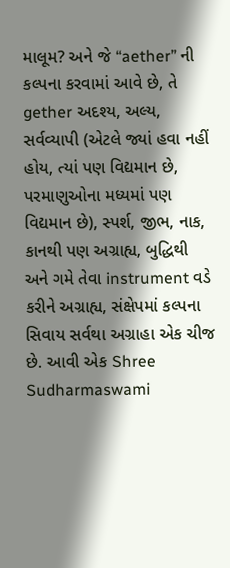માલૂમ? અને જે “aether” ની કલ્પના કરવામાં આવે છે, તે gether અદશ્ય, અલ્ય, સર્વવ્યાપી (એટલે જ્યાં હવા નહીં હોય, ત્યાં પણ વિદ્યમાન છે, પરમાણુઓના મધ્યમાં પણ વિદ્યમાન છે), સ્પર્શ, જીભ, નાક, કાનથી પણ અગ્રાહ્ય, બુદ્ધિથી અને ગમે તેવા instrument વડે કરીને અગ્રાહ્ય, સંક્ષેપમાં કલ્પના સિવાય સર્વથા અગ્રાહા એક ચીજ છે. આવી એક Shree Sudharmaswami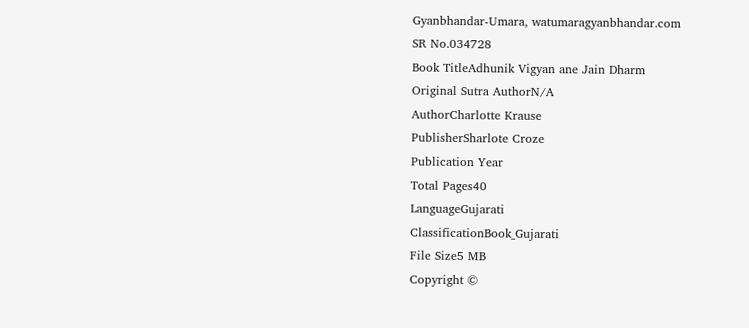Gyanbhandar-Umara, watumaragyanbhandar.com
SR No.034728
Book TitleAdhunik Vigyan ane Jain Dharm
Original Sutra AuthorN/A
AuthorCharlotte Krause
PublisherSharlote Croze
Publication Year
Total Pages40
LanguageGujarati
ClassificationBook_Gujarati
File Size5 MB
Copyright ©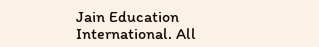Jain Education International. All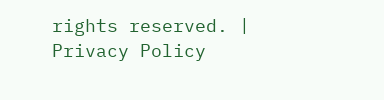rights reserved. | Privacy Policy